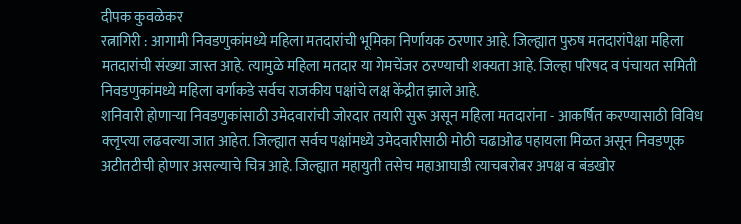दीपक कुवळेकर
रत्नागिरी : आगामी निवडणुकांमध्ये महिला मतदारांची भूमिका निर्णायक ठरणार आहे. जिल्ह्यात पुरुष मतदारांपेक्षा महिला मतदारांची संख्या जास्त आहे. त्यामुळे महिला मतदार या गेमचेंजर ठरण्याची शक्यता आहे. जिल्हा परिषद व पंचायत समिती निवडणुकांमध्ये महिला वर्गाकडे सर्वच राजकीय पक्षांचे लक्ष केंद्रीत झाले आहे.
शनिवारी होणाऱ्या निवडणुकांसाठी उमेदवारांची जोरदार तयारी सुरू असून महिला मतदारांना - आकर्षित करण्यासाठी विविध क्लृप्त्या लढवल्या जात आहेत. जिल्ह्यात सर्वच पक्षांमध्ये उमेदवारीसाठी मोठी चढाओढ पहायला मिळत असून निवडणूक अटीतटीची होणार असल्याचे चित्र आहे. जिल्ह्यात महायुती तसेच महाआघाडी त्याचबरोबर अपक्ष व बंडखोर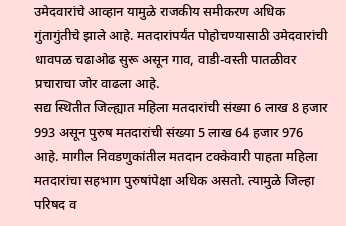उमेदवारांचे आव्हान यामुळे राजकीय समीकरण अधिक गुंतागुंतीचे झाले आहे. मतदारांपर्यंत पोहोचण्यासाठी उमेदवारांची धावपळ चढाओढ सुरू असून गाव, वाडी-वस्ती पातळीवर प्रचाराचा जोर वाढला आहे.
सद्य स्थितीत जिल्ह्यात महिला मतदारांची संख्या 6 लाख 8 हजार 993 असून पुरुष मतदारांची संख्या 5 लाख 64 हजार 976 आहे. मागील निवडणुकांतील मतदान टक्केवारी पाहता महिला मतदारांचा सहभाग पुरुषांपेक्षा अधिक असतो. त्यामुळे जिल्हा परिषद व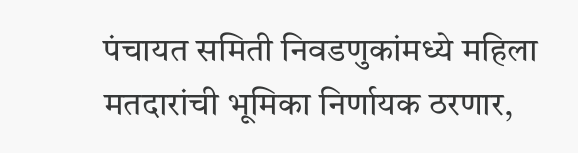पंचायत समिती निवडणुकांमध्ये महिला मतदारांची भूमिका निर्णायक ठरणार,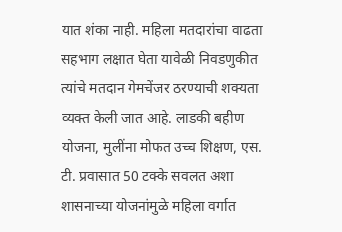यात शंका नाही. महिला मतदारांचा वाढता सहभाग लक्षात घेता यावेळी निवडणुकीत त्यांचे मतदान गेमचेंजर ठरण्याची शक्यता व्यक्त केली जात आहे. लाडकी बहीण योजना, मुलींना मोफत उच्च शिक्षण, एस. टी. प्रवासात 50 टक्के सवलत अशा शासनाच्या योजनांमुळे महिला वर्गात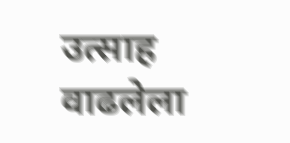उत्साह वाढलेला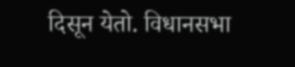दिसून येतो. विधानसभा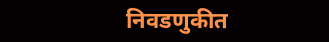निवडणुकीत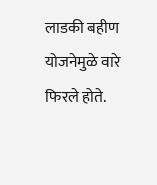लाडकी बहीण योजनेमुळे वारे फिरले होते.